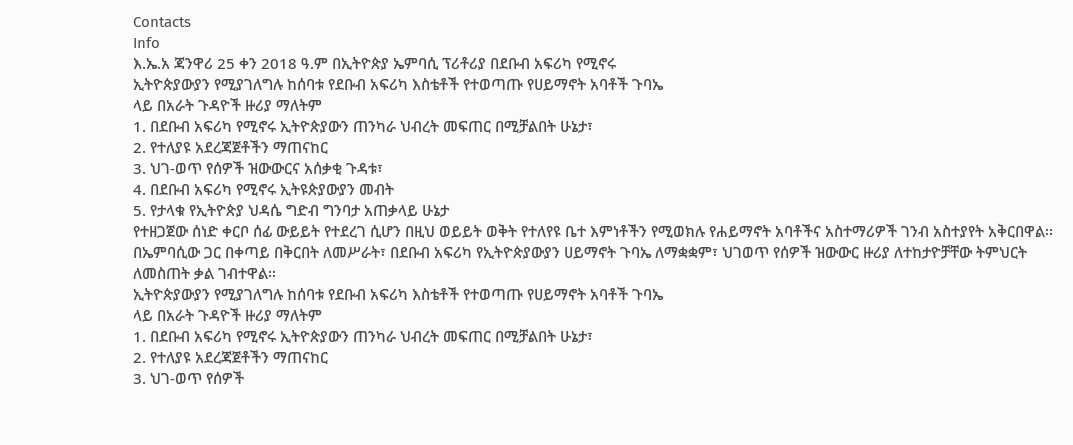Contacts
Info
እ.ኤ.አ ጃንዋሪ 25 ቀን 2018 ዓ.ም በኢትዮጵያ ኤምባሲ ፕሪቶሪያ በደቡብ አፍሪካ የሚኖሩ
ኢትዮጵያውያን የሚያገለግሉ ከሰባቱ የደቡብ አፍሪካ እስቴቶች የተወጣጡ የሀይማኖት አባቶች ጉባኤ
ላይ በአራት ጉዳዮች ዙሪያ ማለትም
1. በደቡብ አፍሪካ የሚኖሩ ኢትዮጵያውን ጠንካራ ህብረት መፍጠር በሚቻልበት ሁኔታ፣
2. የተለያዩ አደረጃጀቶችን ማጠናከር
3. ህገ-ወጥ የሰዎች ዝውውርና አሰቃቂ ጉዳቱ፣
4. በደቡብ አፍሪካ የሚኖሩ ኢትዩጵያውያን መብት
5. የታላቁ የኢትዮጵያ ህዳሴ ግድብ ግንባታ አጠቃላይ ሁኔታ
የተዘጋጀው ሰነድ ቀርቦ ሰፊ ውይይት የተደረገ ሲሆን በዚህ ወይይት ወቅት የተለየዩ ቤተ እምነቶችን የሚወክሉ የሐይማኖት አባቶችና አስተማሪዎች ገንብ አስተያየት አቅርበዋል፡፡ በኤምባሲው ጋር በቀጣይ በቅርበት ለመሥራት፣ በደቡብ አፍሪካ የኢትዮጵያውያን ሀይማኖት ጉባኤ ለማቋቋም፣ ህገወጥ የሰዎች ዝውውር ዙሪያ ለተከታዮቻቸው ትምህርት ለመስጠት ቃል ገብተዋል፡፡
ኢትዮጵያውያን የሚያገለግሉ ከሰባቱ የደቡብ አፍሪካ እስቴቶች የተወጣጡ የሀይማኖት አባቶች ጉባኤ
ላይ በአራት ጉዳዮች ዙሪያ ማለትም
1. በደቡብ አፍሪካ የሚኖሩ ኢትዮጵያውን ጠንካራ ህብረት መፍጠር በሚቻልበት ሁኔታ፣
2. የተለያዩ አደረጃጀቶችን ማጠናከር
3. ህገ-ወጥ የሰዎች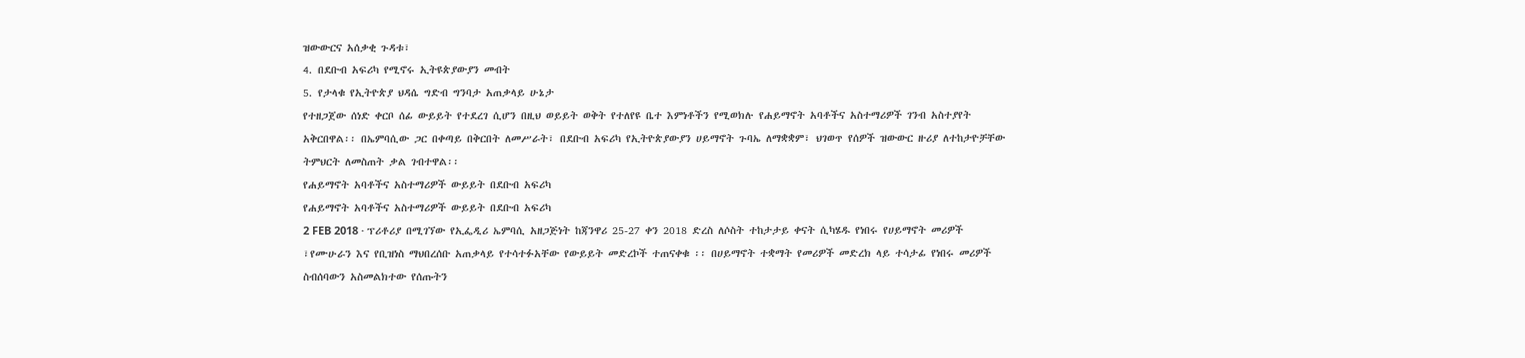ዝውውርና አሰቃቂ ጉዳቱ፣
4. በደቡብ አፍሪካ የሚኖሩ ኢትዩጵያውያን መብት
5. የታላቁ የኢትዮጵያ ህዳሴ ግድብ ግንባታ አጠቃላይ ሁኔታ
የተዘጋጀው ሰነድ ቀርቦ ሰፊ ውይይት የተደረገ ሲሆን በዚህ ወይይት ወቅት የተለየዩ ቤተ እምነቶችን የሚወክሉ የሐይማኖት አባቶችና አስተማሪዎች ገንብ አስተያየት አቅርበዋል፡፡ በኤምባሲው ጋር በቀጣይ በቅርበት ለመሥራት፣ በደቡብ አፍሪካ የኢትዮጵያውያን ሀይማኖት ጉባኤ ለማቋቋም፣ ህገወጥ የሰዎች ዝውውር ዙሪያ ለተከታዮቻቸው ትምህርት ለመስጠት ቃል ገብተዋል፡፡
የሐይማኖት አባቶችና አስተማሪዎች ውይይት በደቡብ አፍሪካ
የሐይማኖት አባቶችና አስተማሪዎች ውይይት በደቡብ አፍሪካ
2 FEB 2018 · ፕሪቶሪያ በሚገኘው የኢፌዲሪ ኤምባሲ አዘጋጅነት ከጃንዋሪ 25-27 ቀን 2018 ድረስ ለሶስት ተከታታይ ቀናት ሲካሄዱ የነበሩ የሀይማኖት መሪዎች ፣የሙሁራን እና የቢዝነስ ማህበረሰቡ አጠቃላይ የተሳተፉአቸው የውይይት መድረኮች ተጠናቀቁ ፡፡ በሀይማኖት ተቋማት የመሪዎች መድረክ ላይ ተሳታፊ የነበሩ መሪዎች ስብሰባውን አስመልክተው የሰጡትን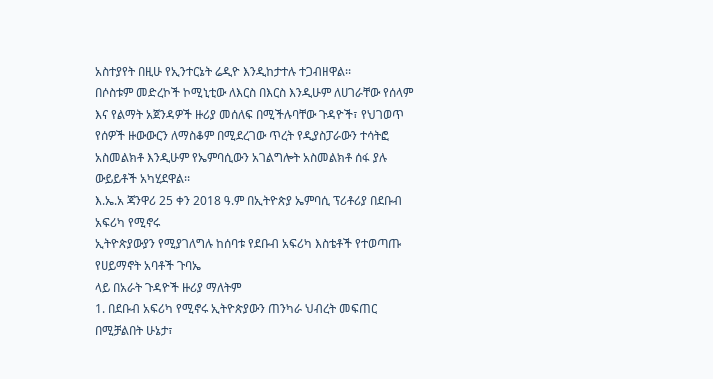አስተያየት በዚሁ የኢንተርኔት ሬዲዮ እንዲከታተሉ ተጋብዘዋል፡፡
በሶስቱም መድረኮች ኮሚኒቲው ለእርስ በእርስ እንዲሁም ለሀገራቸው የሰላም እና የልማት አጀንዳዎች ዙሪያ መሰለፍ በሚችሉባቸው ጉዳዮች፣ የህገወጥ የሰዎች ዙውውርን ለማስቆም በሚደረገው ጥረት የዲያስፓራውን ተሳትፎ አስመልክቶ እንዲሁም የኤምባሲውን አገልግሎት አስመልክቶ ሰፋ ያሉ ውይይቶች አካሂደዋል፡፡
እ.ኤ.አ ጃንዋሪ 25 ቀን 2018 ዓ.ም በኢትዮጵያ ኤምባሲ ፕሪቶሪያ በደቡብ አፍሪካ የሚኖሩ
ኢትዮጵያውያን የሚያገለግሉ ከሰባቱ የደቡብ አፍሪካ እስቴቶች የተወጣጡ የሀይማኖት አባቶች ጉባኤ
ላይ በአራት ጉዳዮች ዙሪያ ማለትም
1. በደቡብ አፍሪካ የሚኖሩ ኢትዮጵያውን ጠንካራ ህብረት መፍጠር በሚቻልበት ሁኔታ፣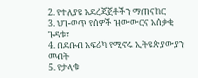2. የተለያዩ አደረጃጀቶችን ማጠናከር
3. ህገ-ወጥ የሰዎች ዝውውርና አሰቃቂ ጉዳቱ፣
4. በደቡብ አፍሪካ የሚኖሩ ኢትዩጵያውያን መብት
5. የታላቁ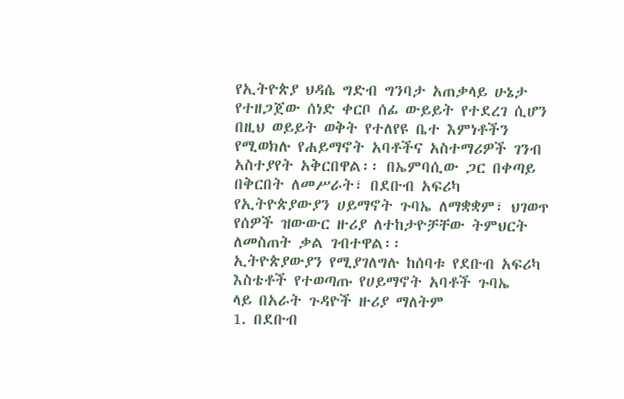የኢትዮጵያ ህዳሴ ግድብ ግንባታ አጠቃላይ ሁኔታ
የተዘጋጀው ሰነድ ቀርቦ ሰፊ ውይይት የተደረገ ሲሆን በዚህ ወይይት ወቅት የተለየዩ ቤተ እምነቶችን የሚወክሉ የሐይማኖት አባቶችና አስተማሪዎች ገንብ አስተያየት አቅርበዋል፡፡ በኤምባሲው ጋር በቀጣይ በቅርበት ለመሥራት፣ በደቡብ አፍሪካ የኢትዮጵያውያን ሀይማኖት ጉባኤ ለማቋቋም፣ ህገወጥ የሰዎች ዝውውር ዙሪያ ለተከታዮቻቸው ትምህርት ለመስጠት ቃል ገብተዋል፡፡
ኢትዮጵያውያን የሚያገለግሉ ከሰባቱ የደቡብ አፍሪካ እስቴቶች የተወጣጡ የሀይማኖት አባቶች ጉባኤ
ላይ በአራት ጉዳዮች ዙሪያ ማለትም
1. በደቡብ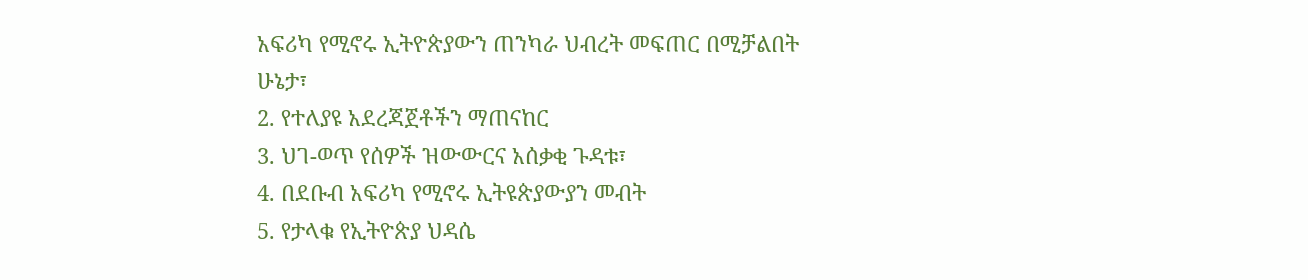አፍሪካ የሚኖሩ ኢትዮጵያውን ጠንካራ ህብረት መፍጠር በሚቻልበት ሁኔታ፣
2. የተለያዩ አደረጃጀቶችን ማጠናከር
3. ህገ-ወጥ የሰዎች ዝውውርና አሰቃቂ ጉዳቱ፣
4. በደቡብ አፍሪካ የሚኖሩ ኢትዩጵያውያን መብት
5. የታላቁ የኢትዮጵያ ህዳሴ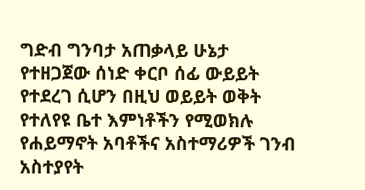ግድብ ግንባታ አጠቃላይ ሁኔታ
የተዘጋጀው ሰነድ ቀርቦ ሰፊ ውይይት የተደረገ ሲሆን በዚህ ወይይት ወቅት የተለየዩ ቤተ እምነቶችን የሚወክሉ የሐይማኖት አባቶችና አስተማሪዎች ገንብ አስተያየት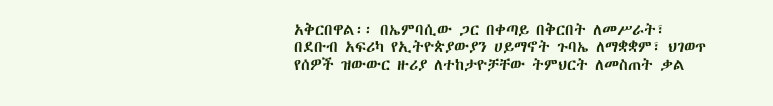አቅርበዋል፡፡ በኤምባሲው ጋር በቀጣይ በቅርበት ለመሥራት፣ በደቡብ አፍሪካ የኢትዮጵያውያን ሀይማኖት ጉባኤ ለማቋቋም፣ ህገወጥ የሰዎች ዝውውር ዙሪያ ለተከታዮቻቸው ትምህርት ለመስጠት ቃል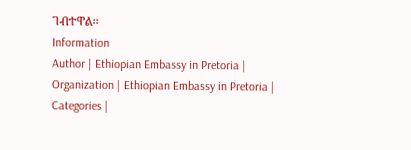ገብተዋል፡፡
Information
Author | Ethiopian Embassy in Pretoria |
Organization | Ethiopian Embassy in Pretoria |
Categories |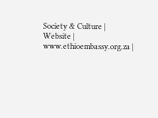Society & Culture |
Website | www.ethioembassy.org.za |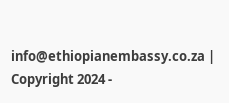info@ethiopianembassy.co.za |
Copyright 2024 -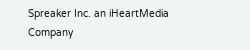Spreaker Inc. an iHeartMedia Company